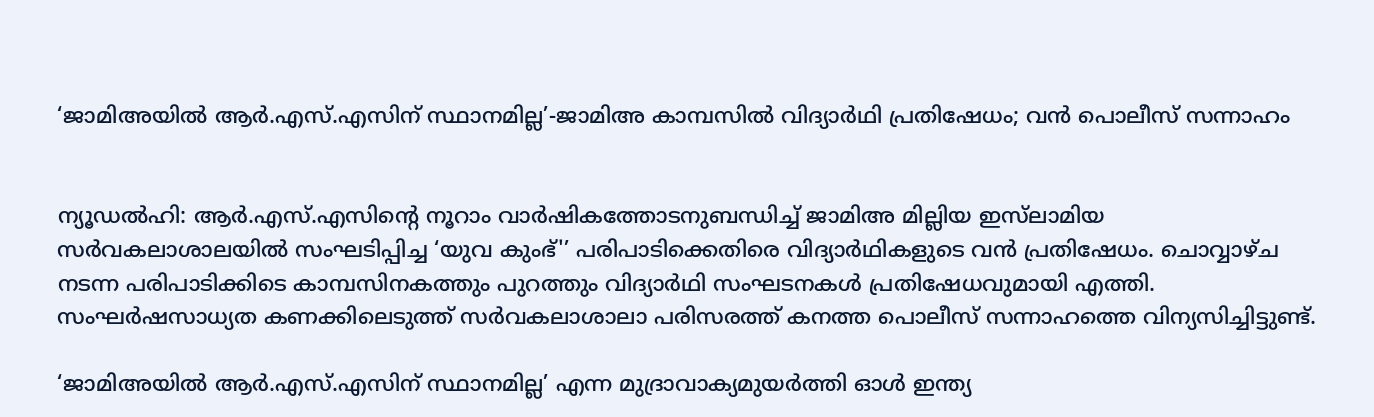‘ജാമിഅയിൽ ആർ.എസ്.എസിന് സ്ഥാനമില്ല’-ജാമിഅ കാമ്പസിൽ വിദ്യാർഥി പ്രതിഷേധം; വൻ പൊലീസ് സന്നാഹം


ന്യൂഡൽഹി: ആർ.എസ്.എസിന്റെ നൂറാം വാർഷികത്തോടനുബന്ധിച്ച് ജാമിഅ മില്ലിയ ഇസ്‍ലാമിയ സർവകലാശാലയിൽ സംഘടിപ്പിച്ച ‘യുവ കുംഭ്'’ പരിപാടിക്കെതിരെ വിദ്യാർഥികളുടെ വൻ പ്രതിഷേധം. ചൊവ്വാഴ്ച നടന്ന പരിപാടിക്കിടെ കാമ്പസിനകത്തും പുറത്തും വിദ്യാർഥി സംഘടനകൾ പ്രതിഷേധവുമായി എത്തി. സംഘർഷസാധ്യത കണക്കിലെടുത്ത് സർവകലാശാലാ പരിസരത്ത് കനത്ത പൊലീസ് സന്നാഹത്തെ വിന്യസിച്ചിട്ടുണ്ട്.

‘ജാമിഅയിൽ ആർ.എസ്.എസിന് സ്ഥാനമില്ല’ എന്ന മുദ്രാവാക്യമുയർത്തി ഓൾ ഇന്ത്യ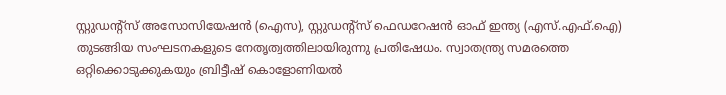സ്റ്റുഡന്റ്‌സ് അസോസിയേഷൻ (ഐസ), സ്റ്റുഡന്റ്സ് ഫെഡറേഷൻ ഓഫ് ഇന്ത്യ (എസ്.എഫ്.ഐ) തുടങ്ങിയ സംഘടനകളുടെ നേതൃത്വത്തിലായിരുന്നു പ്രതിഷേധം. സ്വാതന്ത്ര്യ സമരത്തെ ഒറ്റിക്കൊടുക്കുകയും ബ്രിട്ടീഷ് കൊളോണിയൽ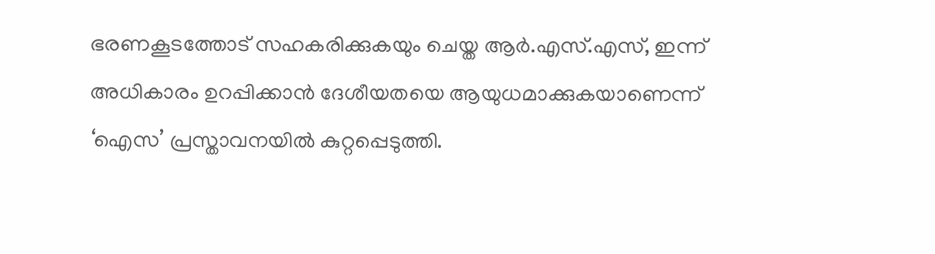ഭരണകൂടത്തോട് സഹകരിക്കുകയും ചെയ്ത ആർ.എസ്.എസ്, ഇന്ന് അധികാരം ഉറപ്പിക്കാൻ ദേശീയതയെ ആയുധമാക്കുകയാണെന്ന് ‘ഐസ’ പ്രസ്താവനയിൽ കുറ്റപ്പെടുത്തി.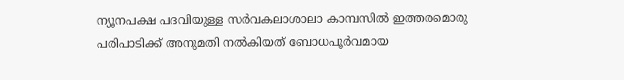ന്യൂനപക്ഷ പദവിയുള്ള സർവകലാശാലാ കാമ്പസിൽ ഇത്തരമൊരു പരിപാടിക്ക് അനുമതി നൽകിയത് ബോധപൂർവമായ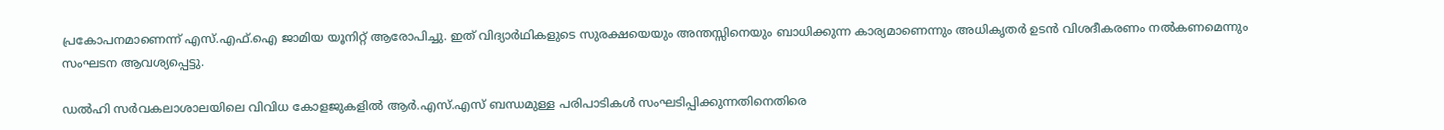പ്രകോപനമാണെന്ന് എസ്.എഫ്.ഐ ജാമിയ യൂനിറ്റ് ആരോപിച്ചു. ഇത് വിദ്യാർഥികളുടെ സുരക്ഷയെയും അന്തസ്സിനെയും ബാധിക്കുന്ന കാര്യമാണെന്നും അധികൃതർ ഉടൻ വിശദീകരണം നൽകണമെന്നും സംഘടന ആവശ്യപ്പെട്ടു.

ഡൽഹി സർവകലാശാലയിലെ വിവിധ കോളജുകളിൽ ആർ.എസ്.എസ് ബന്ധമുള്ള പരിപാടികൾ സംഘടിപ്പിക്കുന്നതിനെതിരെ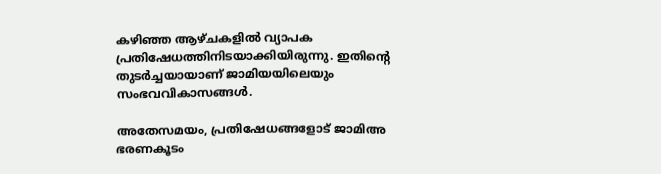കഴിഞ്ഞ ആഴ്ചകളിൽ വ്യാപക പ്രതിഷേധത്തിനിടയാക്കിയിരുന്നു. ഇതിന്റെ തുടർച്ചയായാണ് ജാമിയയിലെയും സംഭവവികാസങ്ങൾ.

അതേസമയം, പ്രതിഷേധങ്ങളോട് ജാമിഅ ഭരണകൂടം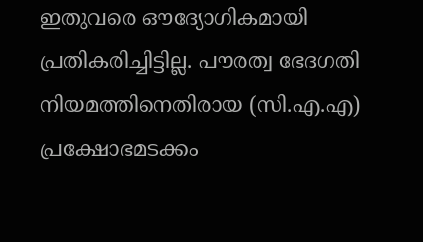ഇതുവരെ ഔദ്യോഗികമായി പ്രതികരിച്ചിട്ടില്ല. പൗരത്വ ഭേദഗതി നിയമത്തിനെതിരായ (സി.എ.എ) പ്രക്ഷോഭമടക്കം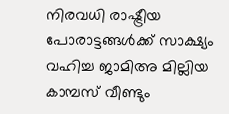നിരവധി രാഷ്ട്രീയ പോരാട്ടങ്ങൾക്ക് സാക്ഷ്യം വഹിച്ച ജാമിഅ മില്ലിയ കാമ്പസ് വീണ്ടും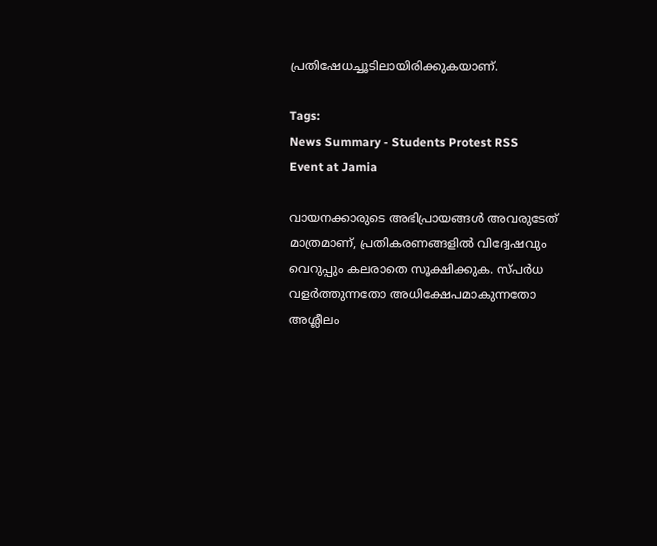പ്രതിഷേധച്ചൂടിലായിരിക്കുകയാണ്.

Tags:
News Summary - Students Protest RSS Event at Jamia

വായനക്കാരുടെ അഭിപ്രായങ്ങള്‍ അവരുടേത് മാത്രമാണ്, പ്രതികരണങ്ങളിൽ വിദ്വേഷവും വെറുപ്പും കലരാതെ സൂക്ഷിക്കുക. സ്പർധ വളർത്തുന്നതോ അധിക്ഷേപമാകുന്നതോ അശ്ലീലം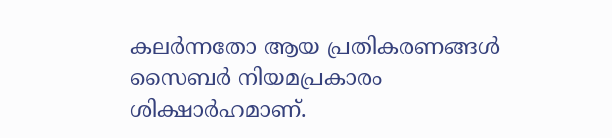കലർന്നതോ ആയ പ്രതികരണങ്ങൾ സൈബർ നിയമപ്രകാരം ശിക്ഷാർഹമാണ്.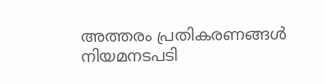അത്തരം പ്രതികരണങ്ങൾ നിയമനടപടി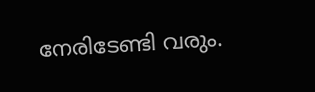നേരിടേണ്ടി വരും.